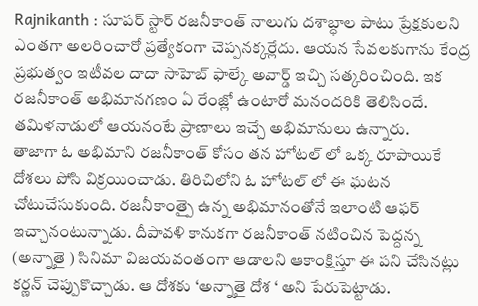Rajnikanth : సూపర్ స్టార్ రజనీకాంత్ నాలుగు దశాబ్ధాల పాటు ప్రేక్షకులని ఎంతగా అలరించారో ప్రత్యేకంగా చెప్పనక్కర్లేదు. ఆయన సేవలకుగాను కేంద్ర ప్రభుత్వం ఇటీవల దాదా సాహెబ్ ఫాల్కే అవార్డ్ ఇచ్చి సత్కరించింది. ఇక రజనీకాంత్ అభిమానగణం ఏ రేంజ్లో ఉంటారో మనందరికి తెలిసిందే. తమిళనాడులో ఆయనంటే ప్రాణాలు ఇచ్చే అభిమానులు ఉన్నారు.
తాజాగా ఓ అభిమాని రజనీకాంత్ కోసం తన హోటల్ లో ఒక్క రూపాయికే దోశలు పోసి విక్రయించాడు. తిరిచిలోని ఓ హోటల్ లో ఈ ఘటన చోటుచేసుకుంది. రజనీకాంత్పై ఉన్న అభిమానంతోనే ఇలాంటి ఆఫర్ ఇచ్చానంటున్నాడు. దీపావళి కానుకగా రజనీకాంత్ నటించిన పెద్దన్న (అన్నాతై ) సినిమా విజయవంతంగా ఆడాలని ఆకాంక్షిస్తూ ఈ పని చేసినట్లు కర్ణన్ చెప్పుకొచ్చాడు. ఆ దోశకు ‘అన్నాతై దోశ ‘ అని పేరుపెట్టాడు.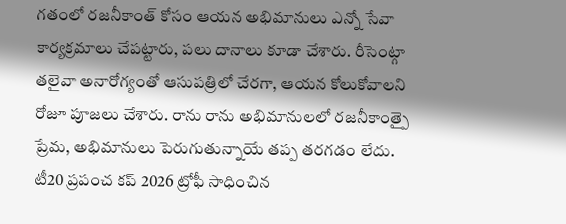గతంలో రజనీకాంత్ కోసం ఆయన అభిమానులు ఎన్నో సేవా కార్యక్రమాలు చేపట్టారు, పలు దానాలు కూడా చేశారు. రీసెంట్గా తలైవా అనారోగ్యంతో ఆసుపత్రిలో చేరగా, ఆయన కోలుకోవాలని రోజూ పూజలు చేశారు. రాను రాను అభిమానులలో రజనీకాంత్పై ప్రేమ, అభిమానులు పెరుగుతున్నాయే తప్ప తరగడం లేదు.
టీ20 ప్రపంచ కప్ 2026 ట్రోఫీ సాధించిన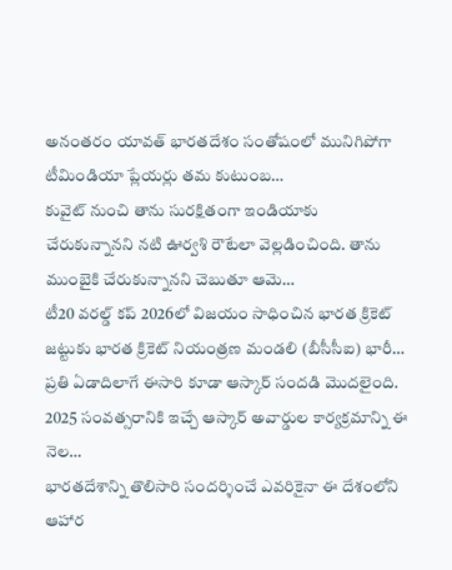అనంతరం యావత్ భారతదేశం సంతోషంలో మునిగిపోగా టీమిండియా ప్లేయర్లు తమ కుటుంబ…
కువైట్ నుంచి తాను సురక్షితంగా ఇండియాకు చేరుకున్నానని నటి ఊర్వశి రౌటేలా వెల్లడించింది. తాను ముంబైకి చేరుకున్నానని చెబుతూ ఆమె…
టీ20 వరల్డ్ కప్ 2026లో విజయం సాధించిన భారత క్రికెట్ జట్టుకు భారత క్రికెట్ నియంత్రణ మండలి (బీసీసీఐ) భారీ…
ప్రతి ఏడాదిలాగే ఈసారి కూడా ఆస్కార్ సందడి మొదలైంది. 2025 సంవత్సరానికి ఇచ్చే ఆస్కార్ అవార్డుల కార్యక్రమాన్ని ఈ నెల…
భారతదేశాన్ని తొలిసారి సందర్శించే ఎవరికైనా ఈ దేశంలోని ఆహార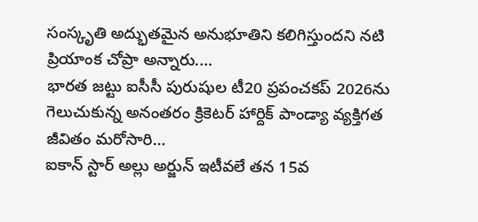సంస్కృతి అద్భుతమైన అనుభూతిని కలిగిస్తుందని నటి ప్రియాంక చోప్రా అన్నారు.…
భారత జట్టు ఐసీసీ పురుషుల టీ20 ప్రపంచకప్ 2026ను గెలుచుకున్న అనంతరం క్రికెటర్ హార్దిక్ పాండ్యా వ్యక్తిగత జీవితం మరోసారి…
ఐకాన్ స్టార్ అల్లు అర్జున్ ఇటీవలే తన 15వ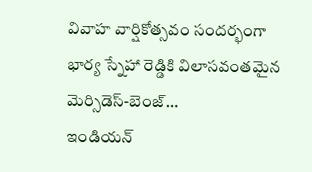వివాహ వార్షికోత్సవం సందర్భంగా భార్య స్నేహా రెడ్డికి విలాసవంతమైన మెర్సిడెస్-బెంజ్…
ఇండియన్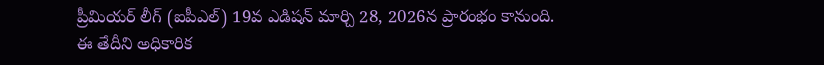ప్రీమియర్ లీగ్ (ఐపీఎల్) 19వ ఎడిషన్ మార్చి 28, 2026న ప్రారంభం కానుంది. ఈ తేదీని అధికారిక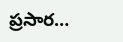ప్రసార…